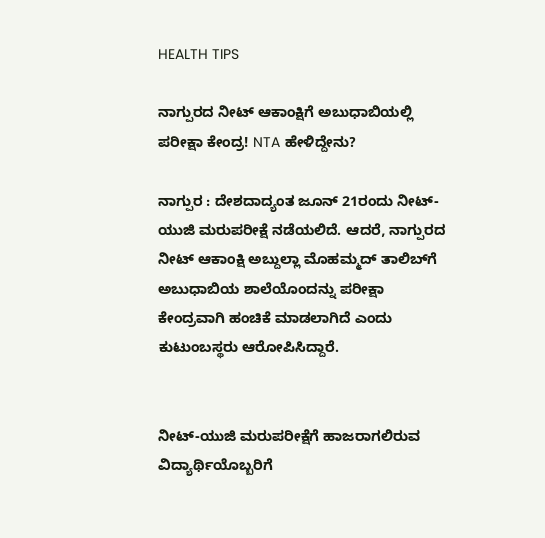HEALTH TIPS

ನಾಗ್ಪುರದ ನೀಟ್ ಆಕಾಂಕ್ಷಿಗೆ ಅಬುಧಾಬಿಯಲ್ಲಿ ಪರೀಕ್ಷಾ ಕೇಂದ್ರ! NTA ಹೇಳಿದ್ದೇನು?

ನಾಗ್ಪುರ : ದೇಶದಾದ್ಯಂತ ಜೂನ್ 21ರಂದು ನೀಟ್-ಯುಜಿ ಮರುಪರೀಕ್ಷೆ ನಡೆಯಲಿದೆ. ಆದರೆ, ನಾಗ್ಪುರದ ನೀಟ್ ಆಕಾಂಕ್ಷಿ ಅಬ್ದುಲ್ಲಾ ಮೊಹಮ್ಮದ್ ತಾಲಿಬ್‌ಗೆ ಅಬುಧಾಬಿಯ ಶಾಲೆಯೊಂದನ್ನು ಪರೀಕ್ಷಾ ಕೇಂದ್ರವಾಗಿ ಹಂಚಿಕೆ ಮಾಡಲಾಗಿದೆ ಎಂದು ಕುಟುಂಬಸ್ಥರು ಆರೋಪಿಸಿದ್ದಾರೆ.


ನೀಟ್-ಯುಜಿ ಮರುಪರೀಕ್ಷೆಗೆ ಹಾಜರಾಗಲಿರುವ ವಿದ್ಯಾರ್ಥಿಯೊಬ್ಬರಿಗೆ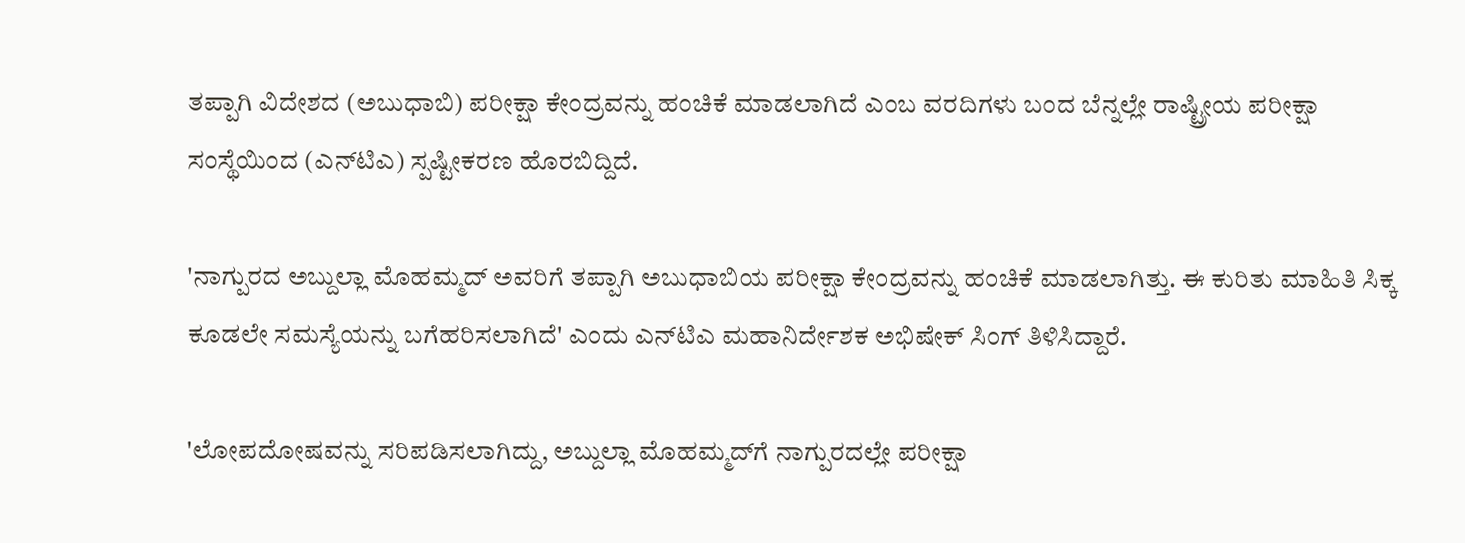ತಪ್ಪಾಗಿ ವಿದೇಶದ (ಅಬುಧಾಬಿ) ಪರೀಕ್ಷಾ ಕೇಂದ್ರವನ್ನು ಹಂಚಿಕೆ ಮಾಡಲಾಗಿದೆ ಎಂಬ ವರದಿಗಳು ಬಂದ ಬೆನ್ನಲ್ಲೇ ರಾಷ್ಟ್ರೀಯ ಪರೀಕ್ಷಾ ಸಂಸ್ಥೆಯಿಂದ (ಎನ್‌ಟಿಎ) ಸ್ಪಷ್ಟೀಕರಣ ಹೊರಬಿದ್ದಿದೆ.

'ನಾಗ್ಪುರದ ಅಬ್ದುಲ್ಲಾ ಮೊಹಮ್ಮದ್ ಅವರಿಗೆ ತಪ್ಪಾಗಿ ಅಬುಧಾಬಿಯ ಪರೀಕ್ಷಾ ಕೇಂದ್ರವನ್ನು ಹಂಚಿಕೆ ಮಾಡಲಾಗಿತ್ತು. ಈ ಕುರಿತು ಮಾಹಿತಿ ಸಿಕ್ಕ ಕೂಡಲೇ ಸಮಸ್ಯೆಯನ್ನು ಬಗೆಹರಿಸಲಾಗಿದೆ' ಎಂದು ಎನ್‌ಟಿಎ ಮಹಾನಿರ್ದೇಶಕ ಅಭಿಷೇಕ್ ಸಿಂಗ್ ತಿಳಿಸಿದ್ದಾರೆ.

'ಲೋಪದೋಷವನ್ನು ಸರಿಪಡಿಸಲಾಗಿದ್ದು, ಅಬ್ದುಲ್ಲಾ ಮೊಹಮ್ಮದ್‌ಗೆ ನಾಗ್ಪುರದಲ್ಲೇ ಪರೀಕ್ಷಾ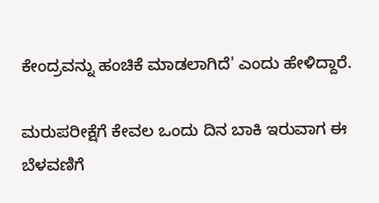ಕೇಂದ್ರವನ್ನು ಹಂಚಿಕೆ ಮಾಡಲಾಗಿದೆ' ಎಂದು ಹೇಳಿದ್ದಾರೆ.

ಮರುಪರೀಕ್ಷೆಗೆ ಕೇವಲ ಒಂದು ದಿನ ಬಾಕಿ ಇರುವಾಗ ಈ ಬೆಳವಣಿಗೆ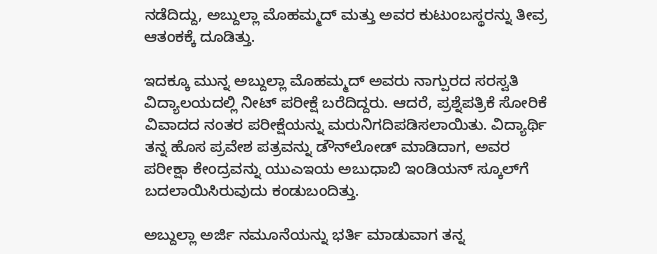ನಡೆದಿದ್ದು, ಅಬ್ದುಲ್ಲಾ ಮೊಹಮ್ಮದ್ ಮತ್ತು ಅವರ ಕುಟುಂಬಸ್ಥರನ್ನು ತೀವ್ರ ಆತಂಕಕ್ಕೆ ದೂಡಿತ್ತು.

ಇದಕ್ಕೂ ಮುನ್ನ ಅಬ್ದುಲ್ಲಾ ಮೊಹಮ್ಮದ್ ಅವರು ನಾಗ್ಪುರದ ಸರಸ್ವತಿ ವಿದ್ಯಾಲಯದಲ್ಲಿ ನೀಟ್ ಪರೀಕ್ಷೆ ಬರೆದಿದ್ದರು. ಆದರೆ, ಪ್ರಶ್ನೆಪತ್ರಿಕೆ ಸೋರಿಕೆ ವಿವಾದದ ನಂತರ ಪರೀಕ್ಷೆಯನ್ನು ಮರುನಿಗದಿಪಡಿಸಲಾಯಿತು. ವಿದ್ಯಾರ್ಥಿ ತನ್ನ ಹೊಸ ಪ್ರವೇಶ ಪತ್ರವನ್ನು ಡೌನ್‌ಲೋಡ್ ಮಾಡಿದಾಗ, ಅವರ ಪರೀಕ್ಷಾ ಕೇಂದ್ರವನ್ನು ಯುಎಇಯ ಅಬುಧಾಬಿ ಇಂಡಿಯನ್ ಸ್ಕೂಲ್‌ಗೆ ಬದಲಾಯಿಸಿರುವುದು ಕಂಡುಬಂದಿತ್ತು.

ಅಬ್ದುಲ್ಲಾ ಅರ್ಜಿ ನಮೂನೆಯನ್ನು ಭರ್ತಿ ಮಾಡುವಾಗ ತನ್ನ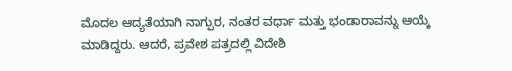ಮೊದಲ ಆದ್ಯತೆಯಾಗಿ ನಾಗ್ಪುರ, ನಂತರ ವರ್ಧಾ ಮತ್ತು ಭಂಡಾರಾವನ್ನು ಆಯ್ಕೆ ಮಾಡಿದ್ದರು. ಆದರೆ, ಪ್ರವೇಶ ಪತ್ರದಲ್ಲಿ ವಿದೇಶಿ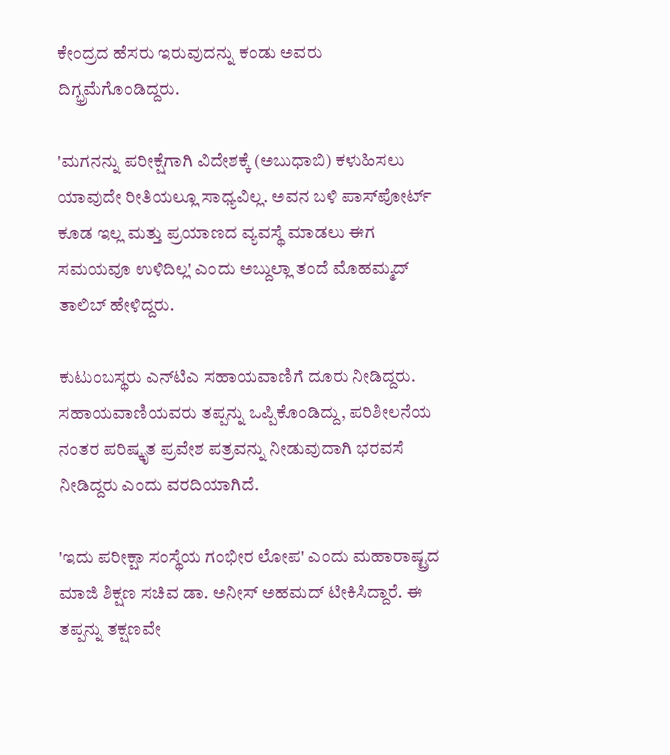ಕೇಂದ್ರದ ಹೆಸರು ಇರುವುದನ್ನು ಕಂಡು ಅವರು ದಿಗ್ಭ್ರಮೆಗೊಂಡಿದ್ದರು.

'ಮಗನನ್ನು ಪರೀಕ್ಷೆಗಾಗಿ ವಿದೇಶಕ್ಕೆ (ಅಬುಧಾಬಿ) ಕಳುಹಿಸಲು ಯಾವುದೇ ರೀತಿಯಲ್ಲೂ ಸಾಧ್ಯವಿಲ್ಲ. ಅವನ ಬಳಿ ಪಾಸ್‌ಪೋರ್ಟ್ ಕೂಡ ಇಲ್ಲ ಮತ್ತು ಪ್ರಯಾಣದ ವ್ಯವಸ್ಥೆ ಮಾಡಲು ಈಗ ಸಮಯವೂ ಉಳಿದಿಲ್ಲ' ಎಂದು ಅಬ್ದುಲ್ಲಾ ತಂದೆ ಮೊಹಮ್ಮದ್ ತಾಲಿಬ್ ಹೇಳಿದ್ದರು.

ಕುಟುಂಬಸ್ಥರು ಎನ್‌ಟಿಎ ಸಹಾಯವಾಣಿಗೆ ದೂರು ನೀಡಿದ್ದರು. ಸಹಾಯವಾಣಿಯವರು ತಪ್ಪನ್ನು ಒಪ್ಪಿಕೊಂಡಿದ್ದು, ಪರಿಶೀಲನೆಯ ನಂತರ ಪರಿಷ್ಕೃತ ಪ್ರವೇಶ ಪತ್ರವನ್ನು ನೀಡುವುದಾಗಿ ಭರವಸೆ ನೀಡಿದ್ದರು ಎಂದು ವರದಿಯಾಗಿದೆ.

'ಇದು ಪರೀಕ್ಷಾ ಸಂಸ್ಥೆಯ ಗಂಭೀರ ಲೋಪ' ಎಂದು ಮಹಾರಾಷ್ಟ್ರದ ಮಾಜಿ ಶಿಕ್ಷಣ ಸಚಿವ ಡಾ. ಅನೀಸ್ ಅಹಮದ್ ಟೀಕಿಸಿದ್ದಾರೆ. ಈ ತಪ್ಪನ್ನು ತಕ್ಷಣವೇ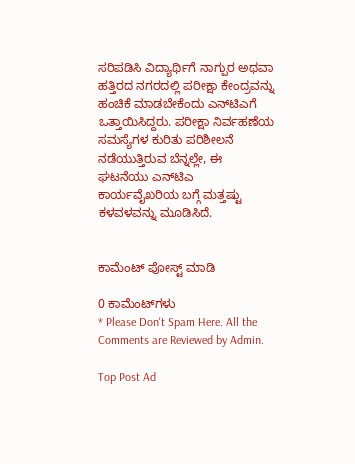ಸರಿಪಡಿಸಿ ವಿದ್ಯಾರ್ಥಿಗೆ ನಾಗ್ಪುರ ಅಥವಾ ಹತ್ತಿರದ ನಗರದಲ್ಲಿ ಪರೀಕ್ಷಾ ಕೇಂದ್ರವನ್ನು ಹಂಚಿಕೆ ಮಾಡಬೇಕೆಂದು ಎನ್‌ಟಿಎಗೆ ಒತ್ತಾಯಿಸಿದ್ದರು. ಪರೀಕ್ಷಾ ನಿರ್ವಹಣೆಯ ಸಮಸ್ಯೆಗಳ ಕುರಿತು ಪರಿಶೀಲನೆ ನಡೆಯುತ್ತಿರುವ ಬೆನ್ನಲ್ಲೇ, ಈ ಘಟನೆಯು ಎನ್‌ಟಿಎ ಕಾರ್ಯವೈಖರಿಯ ಬಗ್ಗೆ ಮತ್ತಷ್ಟು ಕಳವಳವನ್ನು ಮೂಡಿಸಿದೆ.


ಕಾಮೆಂಟ್‌‌ ಪೋಸ್ಟ್‌ ಮಾಡಿ

0 ಕಾಮೆಂಟ್‌ಗಳು
* Please Don't Spam Here. All the Comments are Reviewed by Admin.

Top Post Ad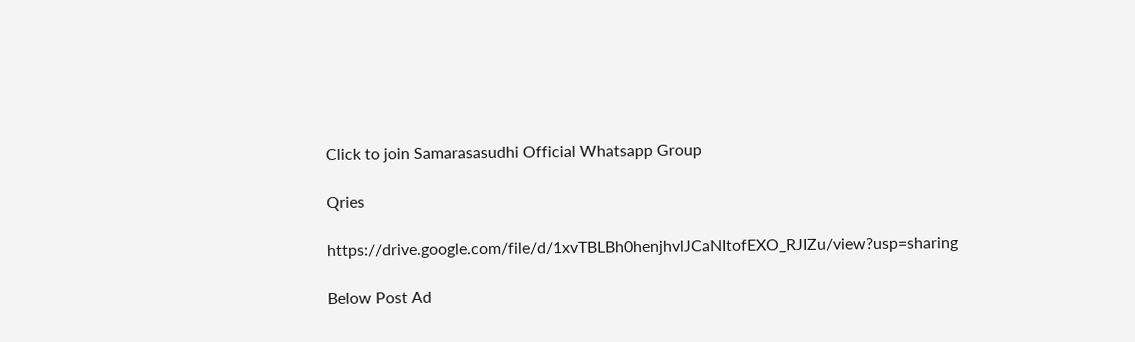Click to join Samarasasudhi Official Whatsapp Group

Qries

https://drive.google.com/file/d/1xvTBLBh0henjhvlJCaNItofEXO_RJIZu/view?usp=sharing

Below Post Ad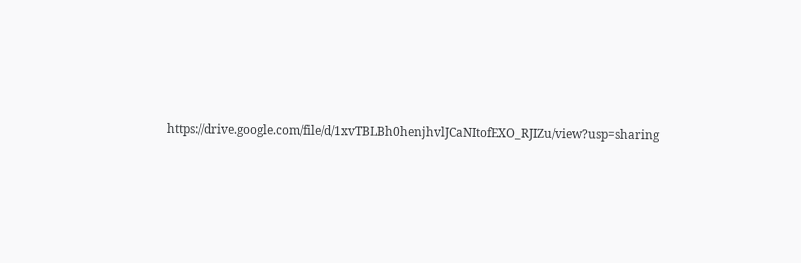https://drive.google.com/file/d/1xvTBLBh0henjhvlJCaNItofEXO_RJIZu/view?usp=sharing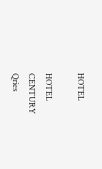HOTEL

HOTEL
CENTURY
Qries